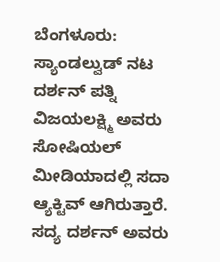ಬೆಂಗಳೂರು: ಸ್ಯಾಂಡಲ್ವುಡ್ ನಟ ದರ್ಶನ್ ಪತ್ನಿ ವಿಜಯಲಕ್ಷ್ಮಿ ಅವರು ಸೋಷಿಯಲ್ ಮೀಡಿಯಾದಲ್ಲಿ ಸದಾ ಆ್ಯಕ್ಟಿವ್ ಆಗಿರುತ್ತಾರೆ. ಸದ್ಯ ದರ್ಶನ್ ಅವರು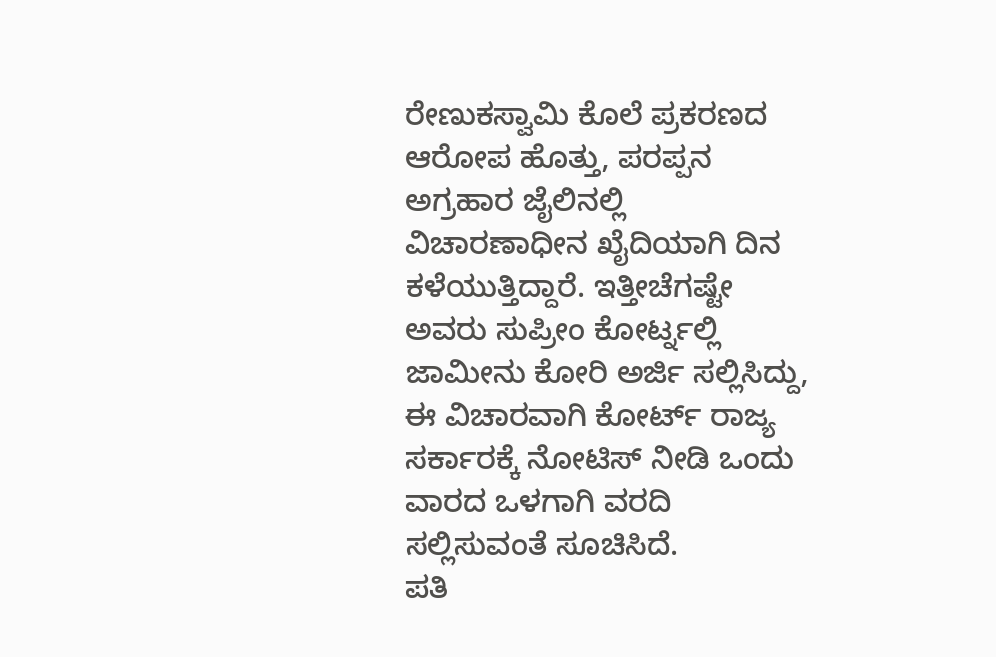ರೇಣುಕಸ್ವಾಮಿ ಕೊಲೆ ಪ್ರಕರಣದ ಆರೋಪ ಹೊತ್ತು, ಪರಪ್ಪನ ಅಗ್ರಹಾರ ಜೈಲಿನಲ್ಲಿ ವಿಚಾರಣಾಧೀನ ಖೈದಿಯಾಗಿ ದಿನ ಕಳೆಯುತ್ತಿದ್ದಾರೆ. ಇತ್ತೀಚೆಗಷ್ಟೇ ಅವರು ಸುಪ್ರೀಂ ಕೋರ್ಟ್ನಲ್ಲಿ ಜಾಮೀನು ಕೋರಿ ಅರ್ಜಿ ಸಲ್ಲಿಸಿದ್ದು, ಈ ವಿಚಾರವಾಗಿ ಕೋರ್ಟ್ ರಾಜ್ಯ ಸರ್ಕಾರಕ್ಕೆ ನೋಟಿಸ್ ನೀಡಿ ಒಂದು ವಾರದ ಒಳಗಾಗಿ ವರದಿ ಸಲ್ಲಿಸುವಂತೆ ಸೂಚಿಸಿದೆ.
ಪತಿ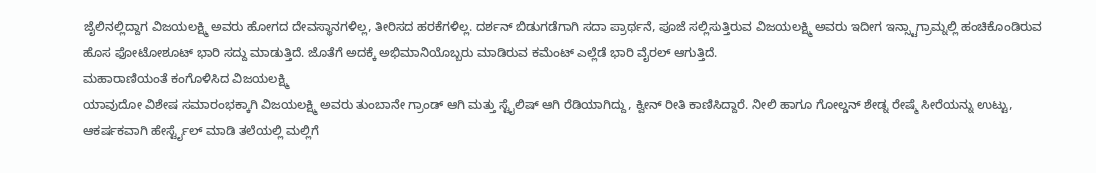ಜೈಲಿನಲ್ಲಿದ್ದಾಗ ವಿಜಯಲಕ್ಷ್ಮಿ ಅವರು ಹೋಗದ ದೇವಸ್ಥಾನಗಳಿಲ್ಲ, ತೀರಿಸದ ಹರಕೆಗಳಿಲ್ಲ. ದರ್ಶನ್ ಬಿಡುಗಡೆಗಾಗಿ ಸದಾ ಪ್ರಾರ್ಥನೆ, ಪೂಜೆ ಸಲ್ಲಿಸುತ್ತಿರುವ ವಿಜಯಲಕ್ಷ್ಮಿ ಅವರು ಇದೀಗ ಇನ್ಸ್ಟಾಗ್ರಾಮ್ನಲ್ಲಿ ಹಂಚಿಕೊಂಡಿರುವ ಹೊಸ ಫೋಟೋಶೂಟ್ ಭಾರಿ ಸದ್ದು ಮಾಡುತ್ತಿದೆ. ಜೊತೆಗೆ ಅದಕ್ಕೆ ಅಭಿಮಾನಿಯೊಬ್ಬರು ಮಾಡಿರುವ ಕಮೆಂಟ್ ಎಲ್ಲೆಡೆ ಭಾರಿ ವೈರಲ್ ಆಗುತ್ತಿದೆ.
ಮಹಾರಾಣಿಯಂತೆ ಕಂಗೊಳಿಸಿದ ವಿಜಯಲಕ್ಷ್ಮಿ
ಯಾವುದೋ ವಿಶೇಷ ಸಮಾರಂಭಕ್ಕಾಗಿ ವಿಜಯಲಕ್ಷ್ಮಿ ಅವರು ತುಂಬಾನೇ ಗ್ರಾಂಡ್ ಆಗಿ ಮತ್ತು ಸ್ಟೈಲಿಷ್ ಆಗಿ ರೆಡಿಯಾಗಿದ್ದು, ಕ್ವೀನ್ ರೀತಿ ಕಾಣಿಸಿದ್ದಾರೆ. ನೀಲಿ ಹಾಗೂ ಗೋಲ್ಡನ್ ಶೇಡ್ನ ರೇಷ್ಮೆ ಸೀರೆಯನ್ನು ಉಟ್ಟು, ಆಕರ್ಷಕವಾಗಿ ಹೇರ್ಸ್ಟೈಲ್ ಮಾಡಿ ತಲೆಯಲ್ಲಿ ಮಲ್ಲಿಗೆ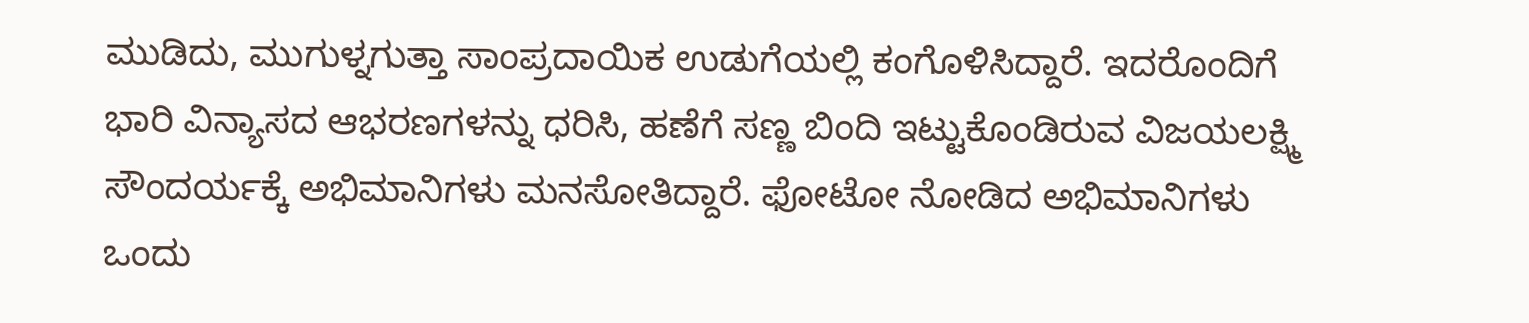ಮುಡಿದು, ಮುಗುಳ್ನಗುತ್ತಾ ಸಾಂಪ್ರದಾಯಿಕ ಉಡುಗೆಯಲ್ಲಿ ಕಂಗೊಳಿಸಿದ್ದಾರೆ. ಇದರೊಂದಿಗೆ ಭಾರಿ ವಿನ್ಯಾಸದ ಆಭರಣಗಳನ್ನು ಧರಿಸಿ, ಹಣೆಗೆ ಸಣ್ಣ ಬಿಂದಿ ಇಟ್ಟುಕೊಂಡಿರುವ ವಿಜಯಲಕ್ಷ್ಮಿ ಸೌಂದರ್ಯಕ್ಕೆ ಅಭಿಮಾನಿಗಳು ಮನಸೋತಿದ್ದಾರೆ. ಫೋಟೋ ನೋಡಿದ ಅಭಿಮಾನಿಗಳು ಒಂದು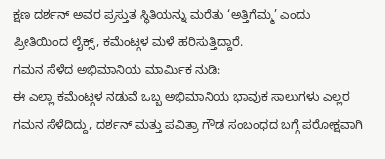ಕ್ಷಣ ದರ್ಶನ್ ಅವರ ಪ್ರಸ್ತುತ ಸ್ಥಿತಿಯನ್ನು ಮರೆತು ‘ಅತ್ತಿಗೆಮ್ಮ’ ಎಂದು ಪ್ರೀತಿಯಿಂದ ಲೈಕ್ಸ್, ಕಮೆಂಟ್ಗಳ ಮಳೆ ಹರಿಸುತ್ತಿದ್ದಾರೆ.
ಗಮನ ಸೆಳೆದ ಅಭಿಮಾನಿಯ ಮಾರ್ಮಿಕ ನುಡಿ:
ಈ ಎಲ್ಲಾ ಕಮೆಂಟ್ಗಳ ನಡುವೆ ಒಬ್ಬ ಅಭಿಮಾನಿಯ ಭಾವುಕ ಸಾಲುಗಳು ಎಲ್ಲರ ಗಮನ ಸೆಳೆದಿದ್ದು, ದರ್ಶನ್ ಮತ್ತು ಪವಿತ್ರಾ ಗೌಡ ಸಂಬಂಧದ ಬಗ್ಗೆ ಪರೋಕ್ಷವಾಗಿ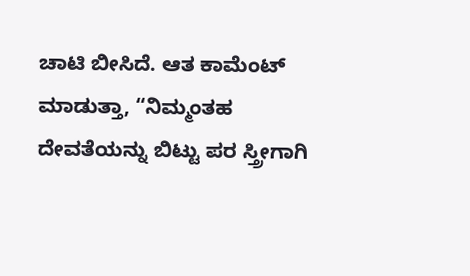ಚಾಟಿ ಬೀಸಿದೆ. ಆತ ಕಾಮೆಂಟ್ ಮಾಡುತ್ತಾ, “ನಿಮ್ಮಂತಹ ದೇವತೆಯನ್ನು ಬಿಟ್ಟು ಪರ ಸ್ತ್ರೀಗಾಗಿ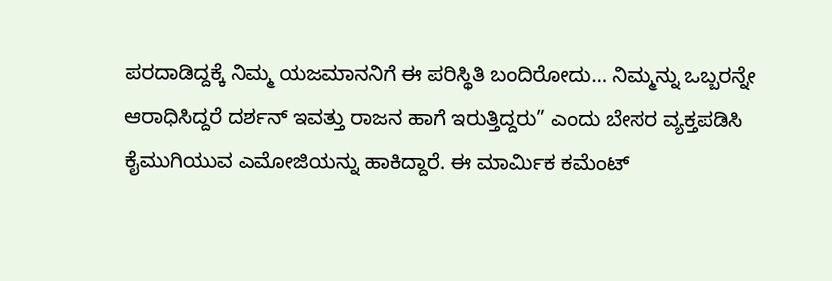ಪರದಾಡಿದ್ದಕ್ಕೆ ನಿಮ್ಮ ಯಜಮಾನನಿಗೆ ಈ ಪರಿಸ್ಥಿತಿ ಬಂದಿರೋದು… ನಿಮ್ಮನ್ನು ಒಬ್ಬರನ್ನೇ ಆರಾಧಿಸಿದ್ದರೆ ದರ್ಶನ್ ಇವತ್ತು ರಾಜನ ಹಾಗೆ ಇರುತ್ತಿದ್ದರು” ಎಂದು ಬೇಸರ ವ್ಯಕ್ತಪಡಿಸಿ ಕೈಮುಗಿಯುವ ಎಮೋಜಿಯನ್ನು ಹಾಕಿದ್ದಾರೆ. ಈ ಮಾರ್ಮಿಕ ಕಮೆಂಟ್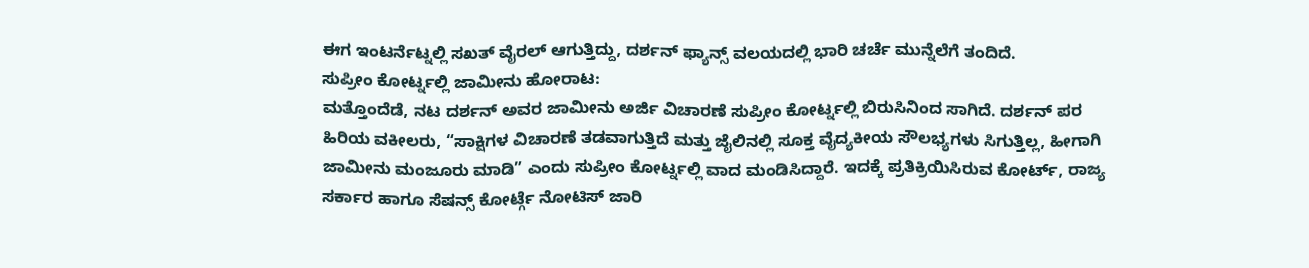ಈಗ ಇಂಟರ್ನೆಟ್ನಲ್ಲಿ ಸಖತ್ ವೈರಲ್ ಆಗುತ್ತಿದ್ದು, ದರ್ಶನ್ ಫ್ಯಾನ್ಸ್ ವಲಯದಲ್ಲಿ ಭಾರಿ ಚರ್ಚೆ ಮುನ್ನೆಲೆಗೆ ತಂದಿದೆ.
ಸುಪ್ರೀಂ ಕೋರ್ಟ್ನಲ್ಲಿ ಜಾಮೀನು ಹೋರಾಟ:
ಮತ್ತೊಂದೆಡೆ, ನಟ ದರ್ಶನ್ ಅವರ ಜಾಮೀನು ಅರ್ಜಿ ವಿಚಾರಣೆ ಸುಪ್ರೀಂ ಕೋರ್ಟ್ನಲ್ಲಿ ಬಿರುಸಿನಿಂದ ಸಾಗಿದೆ. ದರ್ಶನ್ ಪರ ಹಿರಿಯ ವಕೀಲರು, “ಸಾಕ್ಷಿಗಳ ವಿಚಾರಣೆ ತಡವಾಗುತ್ತಿದೆ ಮತ್ತು ಜೈಲಿನಲ್ಲಿ ಸೂಕ್ತ ವೈದ್ಯಕೀಯ ಸೌಲಭ್ಯಗಳು ಸಿಗುತ್ತಿಲ್ಲ, ಹೀಗಾಗಿ ಜಾಮೀನು ಮಂಜೂರು ಮಾಡಿ” ಎಂದು ಸುಪ್ರೀಂ ಕೋರ್ಟ್ನಲ್ಲಿ ವಾದ ಮಂಡಿಸಿದ್ದಾರೆ. ಇದಕ್ಕೆ ಪ್ರತಿಕ್ರಿಯಿಸಿರುವ ಕೋರ್ಟ್, ರಾಜ್ಯ ಸರ್ಕಾರ ಹಾಗೂ ಸೆಷನ್ಸ್ ಕೋರ್ಟ್ಗೆ ನೋಟಿಸ್ ಜಾರಿ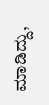ಮಾಡಿದ್ದು,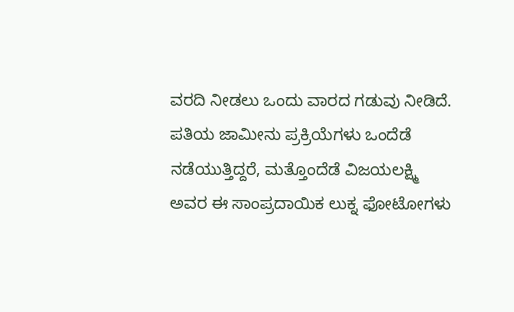ವರದಿ ನೀಡಲು ಒಂದು ವಾರದ ಗಡುವು ನೀಡಿದೆ.
ಪತಿಯ ಜಾಮೀನು ಪ್ರಕ್ರಿಯೆಗಳು ಒಂದೆಡೆ ನಡೆಯುತ್ತಿದ್ದರೆ, ಮತ್ತೊಂದೆಡೆ ವಿಜಯಲಕ್ಷ್ಮಿ ಅವರ ಈ ಸಾಂಪ್ರದಾಯಿಕ ಲುಕ್ನ ಫೋಟೋಗಳು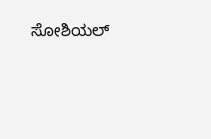ಸೋಶಿಯಲ್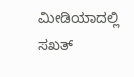ಮೀಡಿಯಾದಲ್ಲಿ ಸಖತ್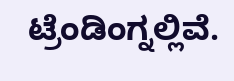ಟ್ರೆಂಡಿಂಗ್ನಲ್ಲಿವೆ.